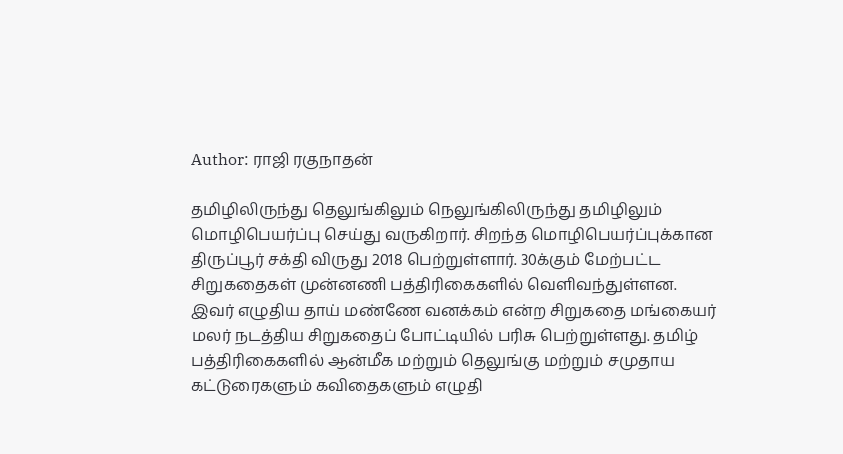Author: ராஜி ரகுநாதன்

தமிழிலிருந்து தெலுங்கிலும் நெலுங்கிலிருந்து தமிழிலும் மொழிபெயர்ப்பு செய்து வருகிறார். சிறந்த மொழிபெயர்ப்புக்கான திருப்பூர் சக்தி விருது 2018 பெற்றுள்ளார். 30க்கும் மேற்பட்ட சிறுகதைகள் முன்னணி பத்திரிகைகளில் வெளிவந்துள்ளன. இவர் எழுதிய தாய் மண்ணே வனக்கம் என்ற சிறுகதை மங்கையர் மலர் நடத்திய சிறுகதைப் போட்டியில் பரிசு பெற்றுள்ளது. தமிழ் பத்திரிகைகளில் ஆன்மீக மற்றும் தெலுங்கு மற்றும் சமுதாய கட்டுரைகளும் கவிதைகளும் எழுதி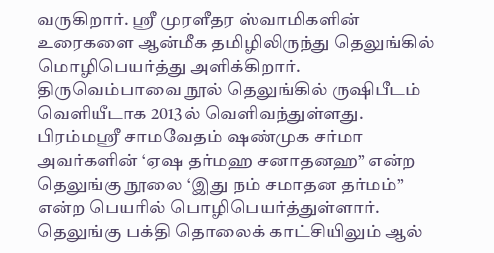வருகிறார். ஸ்ரீ முரளீதர ஸ்வாமிகளின் உரைகளை ஆன்மீக தமிழிலிருந்து தெலுங்கில் மொழிபெயர்த்து அளிக்கிறார். திருவெம்பாவை நூல் தெலுங்கில் ருஷிபீடம் வெளியீடாக 2013ல் வெளிவந்துள்ளது. பிரம்மஸ்ரீ சாமவேதம் ஷண்முக சர்மா அவர்களின் ‘ஏஷ தர்மஹ சனாதனஹ” என்ற தெலுங்கு நூலை ‘இது நம் சமாதன தர்மம்” என்ற பெயரில் பொழிபெயர்த்துள்ளார். தெலுங்கு பக்தி தொலைக் காட்சியிலும் ஆல்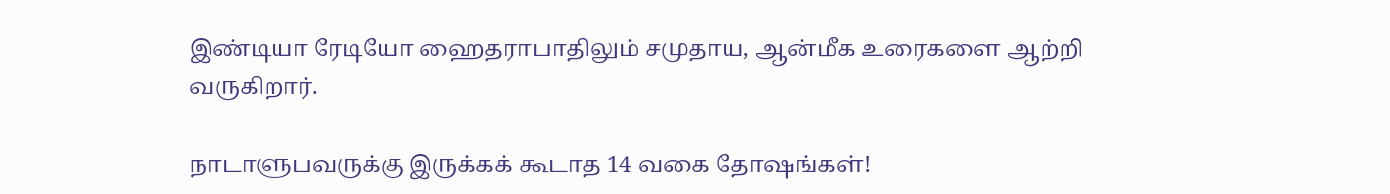இண்டியா ரேடியோ ஹைதராபாதிலும் சமுதாய, ஆன்மீக உரைகளை ஆற்றி வருகிறார்.

நாடாளுபவருக்கு இருக்கக் கூடாத 14 வகை தோஷங்கள்!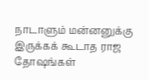நாடாளும் மன்னனுக்கு இருக்கக் கூடாத ராஜ தோஷங்கள்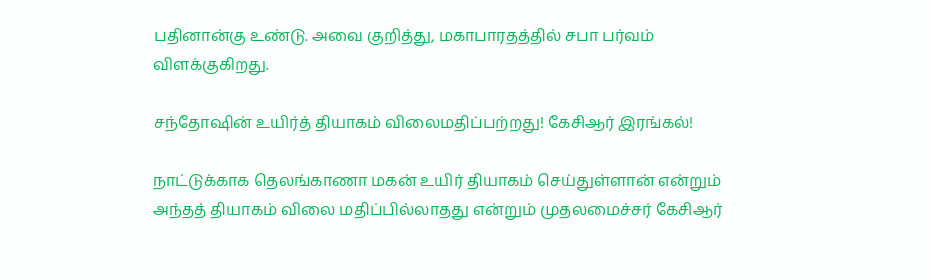பதினான்கு உண்டு. அவை குறித்து, மகாபாரதத்தில் சபா பர்வம் விளக்குகிறது.

சந்தோஷின் உயிர்த் தியாகம் விலைமதிப்பற்றது! கேசிஆர் இரங்கல்!

நாட்டுக்காக தெலங்காணா மகன் உயிர் தியாகம் செய்துள்ளான் என்றும் அந்தத் தியாகம் விலை மதிப்பில்லாதது என்றும் முதலமைச்சர் கேசிஆர்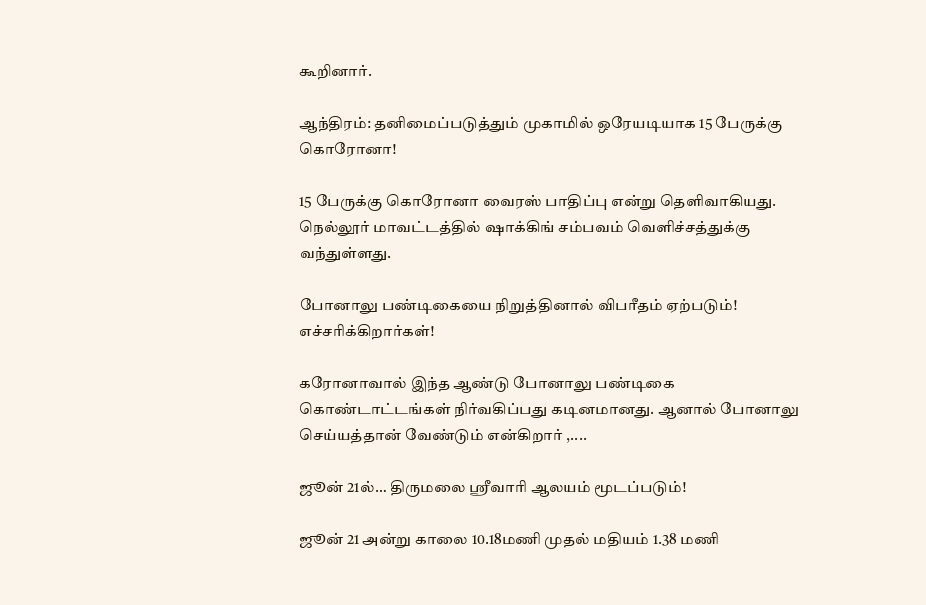கூறினார்.

ஆந்திரம்: தனிமைப்படுத்தும் முகாமில் ஒரேயடியாக 15 பேருக்கு கொரோனா!

15 பேருக்கு கொரோனா வைரஸ் பாதிப்பு என்று தெளிவாகியது. நெல்லூர் மாவட்டத்தில் ஷாக்கிங் சம்பவம் வெளிச்சத்துக்கு வந்துள்ளது.

போனாலு பண்டிகையை நிறுத்தினால் விபரீதம் ஏற்படும்! எச்சரிக்கிறார்கள்!

கரோனாவால் இந்த ஆண்டு போனாலு பண்டிகை கொண்டாட்டங்கள் நிர்வகிப்பது கடினமானது. ஆனால் போனாலு செய்யத்தான் வேண்டும் என்கிறார் ,....

ஜூன் 21ல்… திருமலை ஸ்ரீவாரி ஆலயம் மூடப்படும்!

ஜூன் 21 அன்று காலை 10.18மணி முதல் மதியம் 1.38 மணி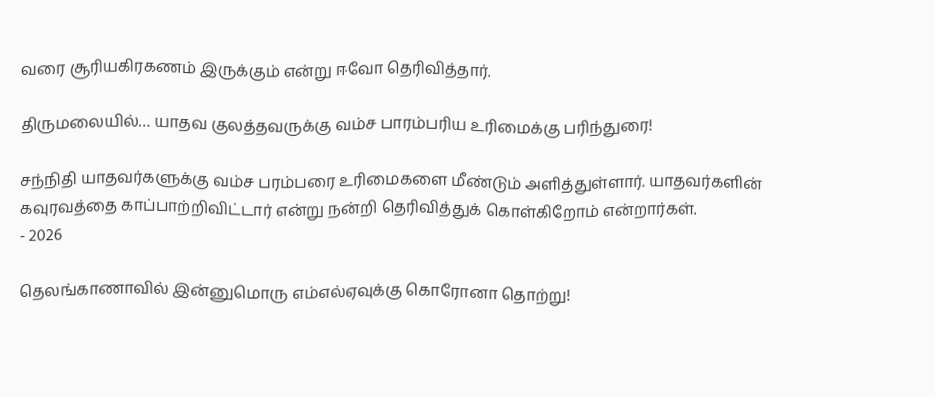வரை சூரியகிரகணம் இருக்கும் என்று ஈவோ தெரிவித்தார்.

திருமலையில்… யாதவ குலத்தவருக்கு வம்ச பாரம்பரிய உரிமைக்கு பரிந்துரை!

சந்நிதி யாதவர்களுக்கு வம்ச பரம்பரை உரிமைகளை மீண்டும் அளித்துள்ளார். யாதவர்களின் கவுரவத்தை காப்பாற்றிவிட்டார் என்று நன்றி தெரிவித்துக் கொள்கிறோம் என்றார்கள்.
- 2026

தெலங்காணாவில் இன்னுமொரு எம்எல்ஏவுக்கு கொரோனா தொற்று!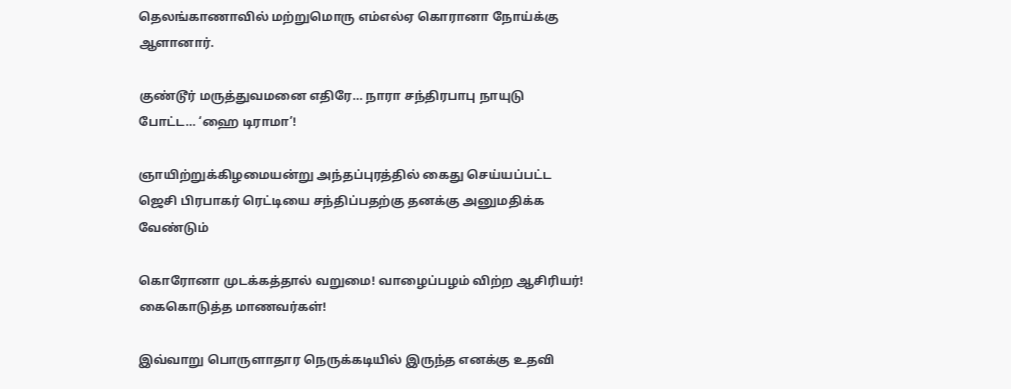தெலங்காணாவில் மற்றுமொரு எம்எல்ஏ கொரானா நோய்க்கு ஆளானார்.

குண்டூர் மருத்துவமனை எதிரே… நாரா சந்திரபாபு நாயுடு போட்ட… ‘ஹை டிராமா’!

ஞாயிற்றுக்கிழமையன்று அந்தப்புரத்தில் கைது செய்யப்பட்ட ஜெசி பிரபாகர் ரெட்டியை சந்திப்பதற்கு தனக்கு அனுமதிக்க வேண்டும்

கொரோனா முடக்கத்தால் வறுமை! வாழைப்பழம் விற்ற ஆசிரியர்! கைகொடுத்த மாணவர்கள்!

இவ்வாறு பொருளாதார நெருக்கடியில் இருந்த எனக்கு உதவி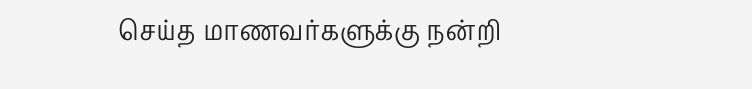செய்த மாணவர்களுக்கு நன்றி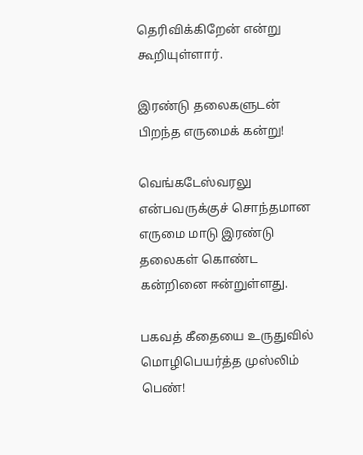தெரிவிக்கிறேன் என்று கூறியுள்ளார்.

இரண்டு தலைகளுடன் பிறந்த எருமைக் கன்று!

வெங்கடேஸ்வரலு என்பவருக்குச் சொந்தமான எருமை மாடு இரண்டு தலைகள் கொண்ட கன்றினை ஈன்றுள்ளது.

பகவத் கீதையை உருதுவில் மொழிபெயர்த்த முஸ்லிம் பெண்!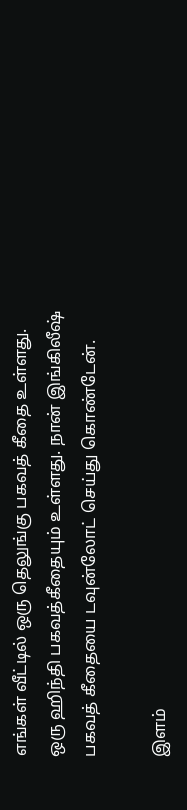எங்கள் வீட்டில் ஒரு தெலுங்கு பகவத் கீதை உள்ளது. ஒரு ஹிந்தி பகவத்கீதையும் உள்ளது. நான் இங்கிலீஷ் பகவத் கீதையை டவுன்லோட் செய்து கொண்டேன்.

இளம்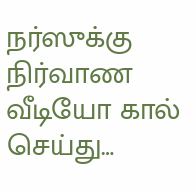நர்ஸுக்கு நிர்வாண வீடியோ கால் செய்து…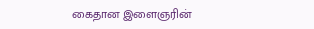கைதான இளைஞரின்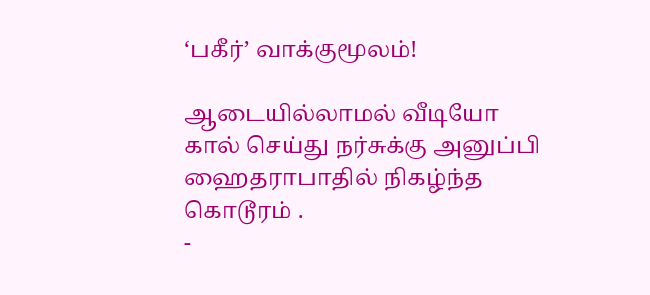‘பகீர்’ வாக்குமூலம்!

ஆடையில்லாமல் வீடியோ கால் செய்து நர்சுக்கு அனுப்பி ஹைதராபாதில் நிகழ்ந்த கொடூரம் .
-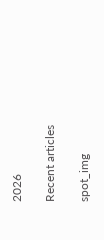2026

Recent articles

spot_img